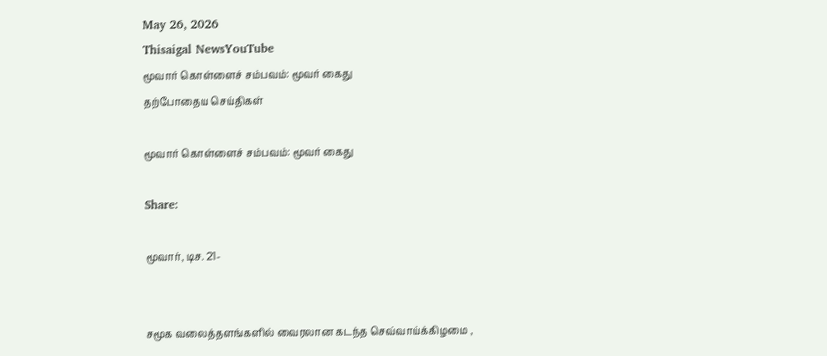May 26, 2026
Thisaigal NewsYouTube
மூவார் கொள்ளைச் சம்பவம்: மூவர் கைது
தற்போதைய செய்திகள்

மூவார் கொள்ளைச் சம்பவம்: மூவர் கைது

Share:

மூவார், டிச. 21-


சமூக வலைத்தளங்களில் வைரலான கடந்த செவ்வாய்க்கிழமை ,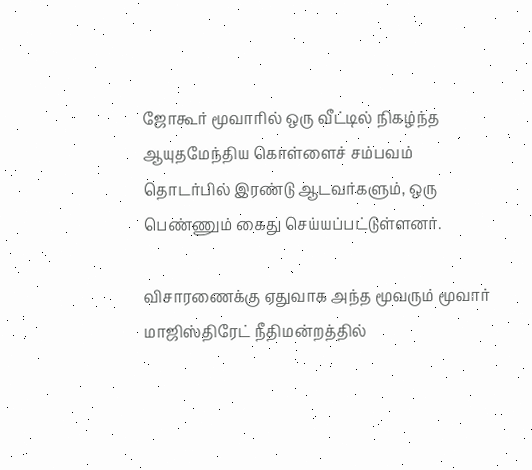ஜோகூர் மூவாரில் ஒரு வீட்டில் நிகழ்ந்த ஆயுதமேந்திய கொள்ளைச் சம்பவம் தொடர்பில் இரண்டு ஆடவர்களும், ஒரு பெண்ணும் கைது செய்யப்பட்டுள்ளனர்.

விசாரணைக்கு ஏதுவாக அந்த மூவரும் மூவார் மாஜிஸ்திரேட் நீதிமன்றத்தில்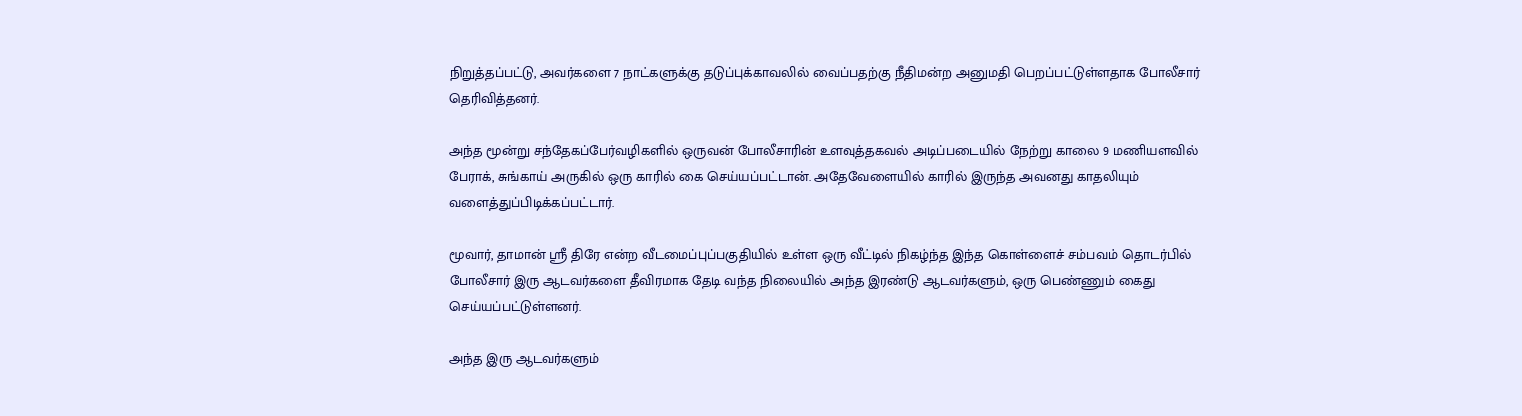நிறுத்தப்பட்டு, அவர்களை 7 நாட்களுக்கு தடுப்புக்காவலில் வைப்பதற்கு நீதிமன்ற அனுமதி பெறப்பட்டுள்ளதாக போலீசார் தெரிவித்தனர்.

அந்த மூன்று சந்தேகப்பேர்வழிகளில் ஒருவன் போலீசாரின் உளவுத்தகவல் அடிப்படையில் நேற்று காலை 9 மணியளவில் பேராக், சுங்காய் அருகில் ஒரு காரில் கை செய்யப்பட்டான். அதேவேளையில் காரில் இருந்த அவனது காதலியும் வளைத்துப்பிடிக்கப்பட்டார்.

மூவார், தாமான் ஸ்ரீ திரே என்ற வீடமைப்புப்பகுதியில் உள்ள ஒரு வீட்டில் நிகழ்ந்த இந்த கொள்ளைச் சம்பவம் தொடர்பில் போலீசார் இரு ஆடவர்களை தீவிரமாக தேடி வந்த நிலையில் அந்த இரண்டு ஆடவர்களும், ஒரு பெண்ணும் கைது செய்யப்பட்டுள்ளனர்.

அந்த இரு ஆடவர்களும்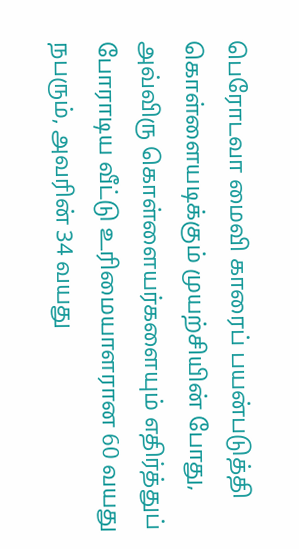பெரோடவா மைவி காரைப் பயன்படுத்தி கொள்ளையடிக்கும் முயற்சியின் போது, அவ்விரு கொள்ளையர்களையும் எதிர்த்துப் போராடிய வீட்டு உரிமையாளரான 60 வயது நபரும், அவரின் 34 வயது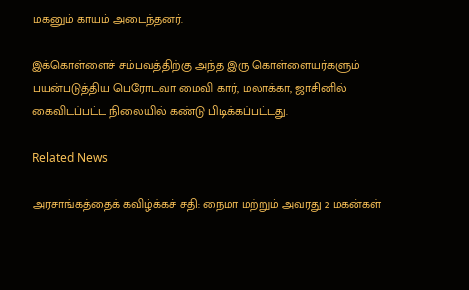மகனும் காயம் அடைந்தனர்.

இக்கொள்ளைச் சம்பவத்திற்கு அந்த இரு கொள்ளையர்களும் பயன்படுத்திய பெரோடவா மைவி கார், மலாக்கா, ஜாசினில் கைவிடப்பட்ட நிலையில் கண்டு பிடிக்கப்பட்டது.

Related News

அரசாங்கத்தைக் கவிழ்க்கச் சதி: நைமா மற்றும் அவரது 2 மகன்கள்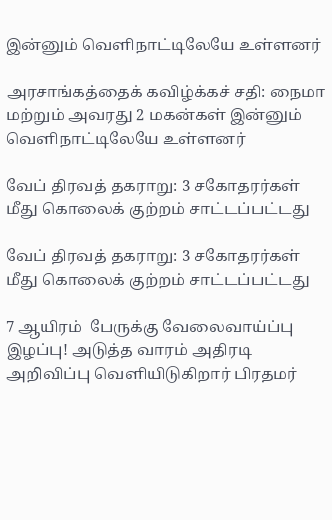இன்னும் வெளிநாட்டிலேயே உள்ளனர்

அரசாங்கத்தைக் கவிழ்க்கச் சதி: நைமா மற்றும் அவரது 2 மகன்கள் இன்னும் வெளிநாட்டிலேயே உள்ளனர்

வேப் திரவத் தகராறு: 3 சகோதரர்கள் மீது கொலைக் குற்றம் சாட்டப்பட்டது

வேப் திரவத் தகராறு: 3 சகோதரர்கள் மீது கொலைக் குற்றம் சாட்டப்பட்டது

7 ஆயிரம்  பேருக்கு வேலைவாய்ப்பு இழப்பு! அடுத்த வாரம் அதிரடி அறிவிப்பு வெளியிடுகிறார் பிரதமர்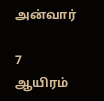அன்வார்

7 ஆயிரம்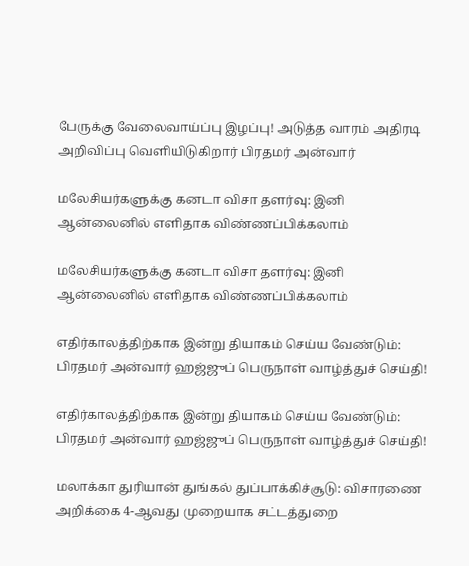பேருக்கு வேலைவாய்ப்பு இழப்பு! அடுத்த வாரம் அதிரடி அறிவிப்பு வெளியிடுகிறார் பிரதமர் அன்வார்

மலேசியர்களுக்கு கனடா விசா தளர்வு: இனி ஆன்லைனில் எளிதாக விண்ணப்பிக்கலாம்

மலேசியர்களுக்கு கனடா விசா தளர்வு: இனி ஆன்லைனில் எளிதாக விண்ணப்பிக்கலாம்

எதிர்காலத்திற்காக இன்று தியாகம் செய்ய வேண்டும்: பிரதமர் அன்வார் ஹஜ்ஜுப் பெருநாள் வாழ்த்துச் செய்தி!

எதிர்காலத்திற்காக இன்று தியாகம் செய்ய வேண்டும்: பிரதமர் அன்வார் ஹஜ்ஜுப் பெருநாள் வாழ்த்துச் செய்தி!

மலாக்கா துரியான் துங்கல் துப்பாக்கிச்சூடு: விசாரணை அறிக்கை 4-ஆவது முறையாக சட்டத்துறை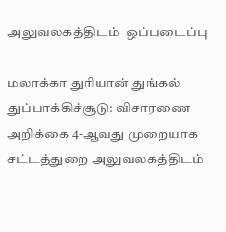அலுவலகத்திடம்  ஒப்படைப்பு

மலாக்கா துரியான் துங்கல் துப்பாக்கிச்சூடு: விசாரணை அறிக்கை 4-ஆவது முறையாக சட்டத்துறை அலுவலகத்திடம்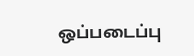ஒப்படைப்பு